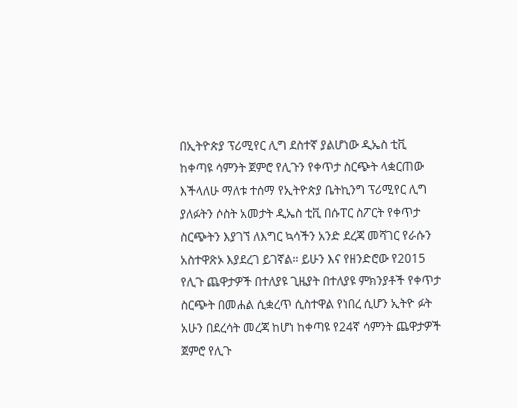በኢትዮጵያ ፕሪሚየር ሊግ ደስተኛ ያልሆነው ዲኤስ ቲቪ ከቀጣዩ ሳምንት ጀምሮ የሊጉን የቀጥታ ስርጭት ላቋርጠው እችላለሁ ማለቱ ተሰማ የኢትዮጵያ ቤትኪንግ ፕሪሚየር ሊግ ያለፉትን ሶስት አመታት ዲኤስ ቲቪ በሱፐር ስፖርት የቀጥታ ስርጭትን እያገኘ ለእግር ኳሳችን አንድ ደረጃ መሻገር የራሱን አስተዋጽኦ እያደረገ ይገኛል። ይሁን እና የዘንድሮው የ2015 የሊጉ ጨዋታዎች በተለያዩ ጊዜያት በተለያዩ ምክንያቶች የቀጥታ ስርጭት በመሐል ሲቋረጥ ሲስተዋል የነበረ ሲሆን ኢትዮ ፉት አሁን በደረሳት መረጃ ከሆነ ከቀጣዩ የ24ኛ ሳምንት ጨዋታዎች ጀምሮ የሊጉ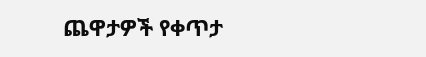ጨዋታዎች የቀጥታ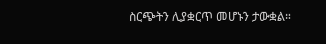ስርጭትን ሊያቋርጥ መሆኑን ታውቋል።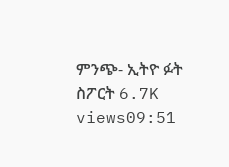ምንጭ- ኢትዮ ፉት ስፖርት 6.7K views09:51